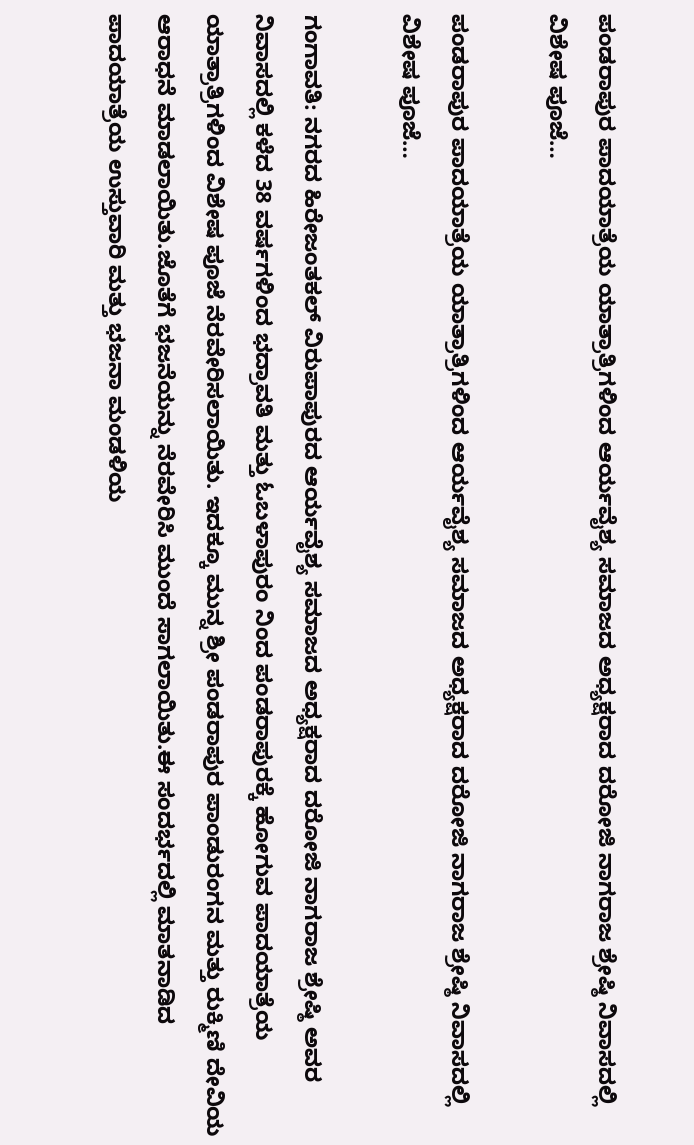ಪಂಡರಾಪುರ ಪಾದಯಾತ್ರೆಯ ಯಾತ್ರಾತ್ರಿಗಳಿಂದ ಆರ್ಯವೈಶ್ಯ ಸಮಾಜದ ಅಧ್ಯಕ್ಷರಾದ ದರೋಜಿ ನಾಗರಾಜ ಶ್ರೇಷ್ಠಿ ನಿವಾಸದಲ್ಲಿ ವಿಶೇಷ ಪೂಜೆ…

ಪಂಡರಾಪುರ ಪಾದಯಾತ್ರೆಯ ಯಾತ್ರಾತ್ರಿಗಳಿಂದ ಆರ್ಯವೈಶ್ಯ ಸಮಾಜದ ಅಧ್ಯಕ್ಷರಾದ ದರೋಜಿ ನಾಗರಾಜ ಶ್ರೇಷ್ಠಿ ನಿವಾಸದಲ್ಲಿ ವಿಶೇಷ ಪೂಜೆ…

ಗಂಗಾವತಿ: ನಗರದ ಹಿರೇಜಂತಕಲ್ ವಿರುಪಾಪುರದ ಆರ್ಯವೈಶ್ಯ ಸಮಾಜದ ಅಧ್ಯಕ್ಷರಾದ ದರೋಜಿ ನಾಗರಾಜ ಶ್ರೇಷ್ಠಿ ಅವರ ನಿವಾಸದಲ್ಲಿ ಕಳೆದ 38 ವರ್ಷಗಳಿಂದ ಭದ್ರಾವತಿ ಮತ್ತು ಓಬಳಾಪುರಂ ನಿಂದ ಪಂಡರಾಪುರಕ್ಕೆ ಹೋಗುವ ಪಾದಯಾತ್ರೆಯ ಯಾತ್ರಾತ್ರಿಗಳಿಂದ ವಿಶೇಷ ಪೂಜೆ ನೆರವೇರಿಸಲಾಯಿತು. ಇದಕ್ಕೂ ಮುನ್ನ ಶ್ರೀ ಪಂಡರಾಪುರ ಪಾಂಡುರಂಗನ ಮತ್ತು ರುಕ್ಮಿಣಿ ದೇವಿಯ ಆರಾಧನೆ ಮಾಡಲಾಯಿತು.ಜೊತೆಗೆ ಭಜನೆಯನ್ನು ನೆರವೇರಿಸಿ ಮುಂದೆ ಸಾಗಲಾಯಿತು.ಈ ಸಂದರ್ಭದಲ್ಲಿ ಮಾತನಾಡಿದ ಪಾದಯಾತ್ರೆಯ ಉಸ್ತುವಾರಿ ಮತ್ತು ಭಜನಾ ಮಂಡಳಿಯ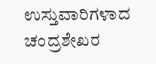ಉಸ್ತುವಾರಿಗಳಾದ ಚಂದ್ರಶೇಖರ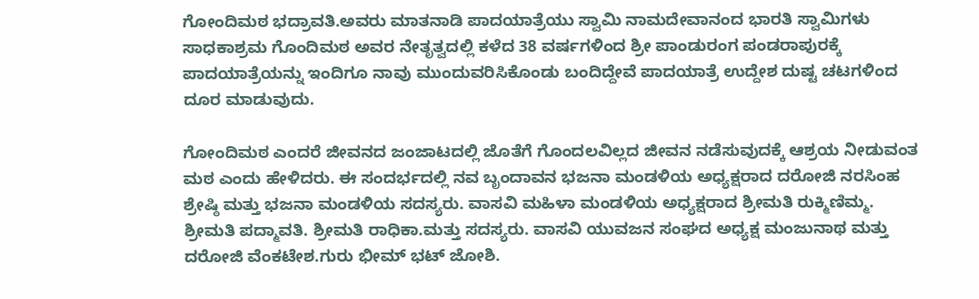ಗೋಂದಿಮಠ ಭದ್ರಾವತಿ.ಅವರು ಮಾತನಾಡಿ ಪಾದಯಾತ್ರೆಯು ಸ್ವಾಮಿ ನಾಮದೇವಾನಂದ ಭಾರತಿ ಸ್ವಾಮಿಗಳು ಸಾಧಕಾಶ್ರಮ ಗೊಂದಿಮಠ ಅವರ ನೇತೃತ್ವದಲ್ಲಿ ಕಳೆದ 38 ವರ್ಷಗಳಿಂದ ಶ್ರೀ ಪಾಂಡುರಂಗ ಪಂಡರಾಪುರಕ್ಕೆ ಪಾದಯಾತ್ರೆಯನ್ನು ಇಂದಿಗೂ ನಾವು ಮುಂದುವರಿಸಿಕೊಂಡು ಬಂದಿದ್ದೇವೆ ಪಾದಯಾತ್ರೆ ಉದ್ದೇಶ ದುಷ್ಟ ಚಟಗಳಿಂದ ದೂರ ಮಾಡುವುದು.

ಗೋಂದಿಮಠ ಎಂದರೆ ಜೀವನದ ಜಂಜಾಟದಲ್ಲಿ ಜೊತೆಗೆ ಗೊಂದಲವಿಲ್ಲದ ಜೀವನ ನಡೆಸುವುದಕ್ಕೆ ಆಶ್ರಯ ನೀಡುವಂತ ಮಠ ಎಂದು ಹೇಳಿದರು. ಈ ಸಂದರ್ಭದಲ್ಲಿ ನವ ಬೃಂದಾವನ ಭಜನಾ ಮಂಡಳಿಯ ಅಧ್ಯಕ್ಷರಾದ ದರೋಜಿ ನರಸಿಂಹ ಶ್ರೇಷ್ಠಿ ಮತ್ತು ಭಜನಾ ಮಂಡಳಿಯ ಸದಸ್ಯರು. ವಾಸವಿ ಮಹಿಳಾ ಮಂಡಳಿಯ ಅಧ್ಯಕ್ಷರಾದ ಶ್ರೀಮತಿ ರುಕ್ಮಿಣಿಮ್ಮ. ಶ್ರೀಮತಿ ಪದ್ಮಾವತಿ. ಶ್ರೀಮತಿ ರಾಧಿಕಾ.ಮತ್ತು ಸದಸ್ಯರು. ವಾಸವಿ ಯುವಜನ ಸಂಘದ ಅಧ್ಯಕ್ಷ ಮಂಜುನಾಥ ಮತ್ತು ದರೋಜಿ ವೆಂಕಟೇಶ.ಗುರು ಭೀಮ್ ಭಟ್ ಜೋಶಿ.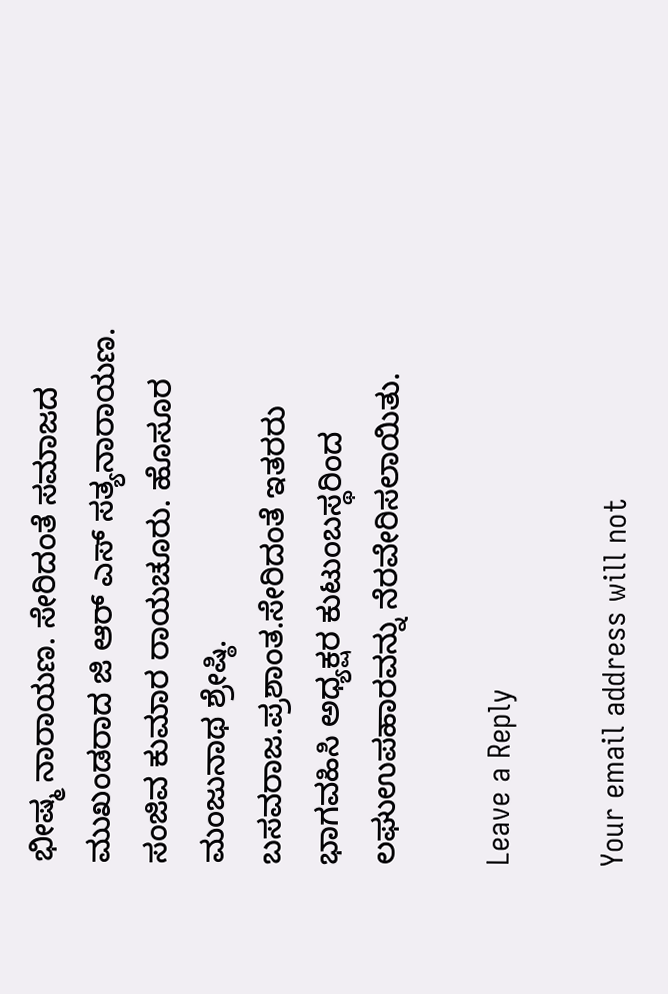ಭೀಷ್ಮ ನಾರಾಯಣ. ಸೇರಿದಂತೆ ಸಮಾಜದ ಮುಖಂಡರಾದ ಜಿ ಆರ್ ಎಸ್ ಸತ್ಯನಾರಾಯಣ. ಸಂಜಿವ ಕುಮಾರ ರಾಯಚೂರು. ಹೊಸೂರ ಮಂಜುನಾಥ ಶ್ರೇಷ್ಠಿ. ಬಸವರಾಜ.ಪ್ರಶಾಂತ.ಸೇರಿದಂತೆ ಇತರರು ಭಾಗವಹಿಸಿ ಅಧ್ಯಕ್ಷರ ಕುಟುಂಬಸ್ಥರಿಂದ ಲಘುಉಪಹಾರವನ್ನು ನೆರವೇರಿಸಲಾಯಿತು.

Leave a Reply

Your email address will not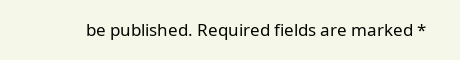be published. Required fields are marked *